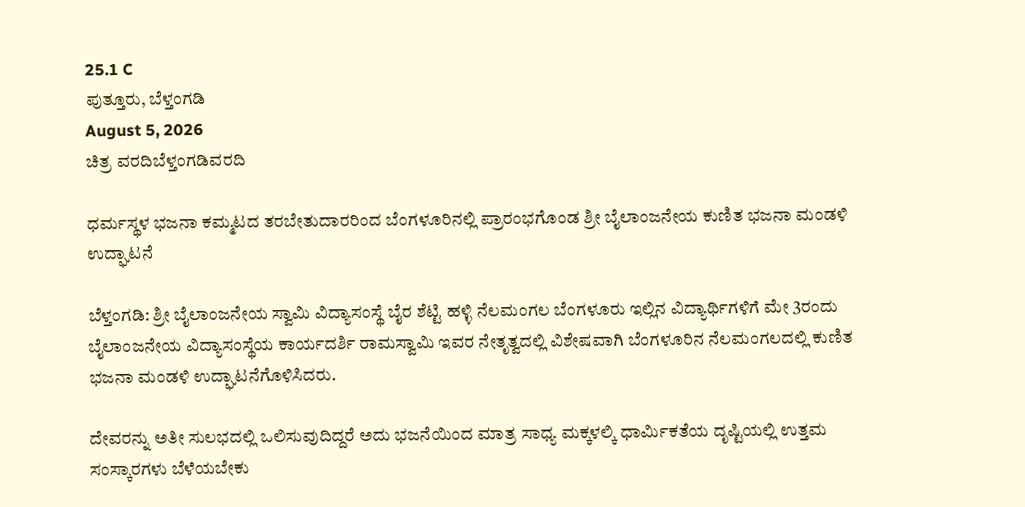25.1 C
ಪುತ್ತೂರು, ಬೆಳ್ತಂಗಡಿ
August 5, 2026
ಚಿತ್ರ ವರದಿಬೆಳ್ತಂಗಡಿವರದಿ

ಧರ್ಮಸ್ಥಳ‌ ಭಜನಾ ಕಮ್ಮಟದ‌ ತರಬೇತುದಾರರಿಂದ ಬೆಂಗಳೂರಿನಲ್ಲಿ ಪ್ರಾರಂಭಗೊಂಡ ಶ್ರೀ ಬೈಲಾಂಜನೇಯ ಕುಣಿತ‌ ಭಜನಾ ಮಂಡಳಿ ಉದ್ಘಾಟನೆ

ಬೆಳ್ತಂಗಡಿ: ಶ್ರೀ ಬೈಲಾಂಜನೇಯ ಸ್ವಾಮಿ ವಿದ್ಯಾಸಂಸ್ಥೆ ಬೈರ ಶೆಟ್ಟಿ ಹಳ್ಳಿ ನೆಲಮಂಗಲ ಬೆಂಗಳೂರು ಇಲ್ಲಿನ ವಿದ್ಯಾರ್ಥಿಗಳಿಗೆ ಮೇ 3ರಂದು ಬೈಲಾಂಜನೇಯ ವಿದ್ಯಾಸಂಸ್ಥೆಯ ಕಾರ್ಯದರ್ಶಿ ರಾಮಸ್ವಾಮಿ ಇವರ ನೇತೃತ್ವದಲ್ಲಿ ವಿಶೇಷವಾಗಿ ಬೆಂಗಳೂರಿನ ನೆಲಮಂಗಲದಲ್ಲಿ ಕುಣಿತ ಭಜನಾ ಮಂಡಳಿ ಉದ್ಘಾಟನೆಗೊಳಿಸಿದರು.

ದೇವರನ್ನು ಅತೀ ಸುಲಭದಲ್ಲಿ ಒಲಿಸುವುದಿದ್ದರೆ ಅದು ಭಜನೆಯಿಂದ ಮಾತ್ರ ಸಾಧ್ಯ ಮಕ್ಕಳಲ್ಕಿ ಧಾರ್ಮಿಕತೆಯ ದೃಷ್ಟಿಯಲ್ಲಿ ಉತ್ತಮ ಸಂಸ್ಕಾರಗಳು ಬೆಳೆಯಬೇಕು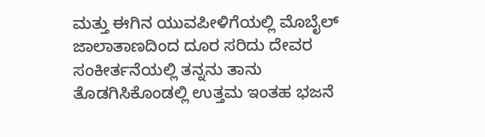ಮತ್ತು ಈಗಿನ ಯುವಪೀಳಿಗೆಯಲ್ಲಿ ಮೊಬೈಲ್ ಜಾಲಾತಾಣದಿಂದ ದೂರ ಸರಿದು ದೇವರ ಸಂಕೀರ್ತನೆಯಲ್ಲಿ ತನ್ನನು ತಾನು ತೊಡಗಿಸಿಕೊಂಡಲ್ಲಿ ಉತ್ತಮ ಇಂತಹ ಭಜನೆ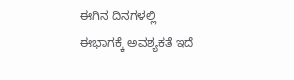ಈಗಿನ ದಿನಗಳಲ್ಲಿ ಈ‌ಭಾಗಕ್ಕೆ ಅವಶ್ಯಕತೆ ಇದೆ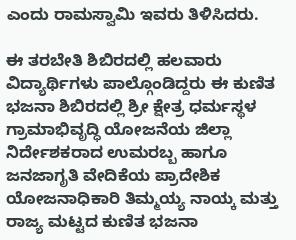ಎಂದು ರಾಮಸ್ವಾಮಿ ಇವರು ತಿಳಿಸಿದರು.

ಈ‌ ತರಬೇತಿ ಶಿಬಿರದಲ್ಲಿ ಹಲವಾರು ವಿದ್ಯಾರ್ಥಿಗಳು ಪಾಲ್ಗೊಂಡಿದ್ದರು ಈ ಕುಣಿತ ಭಜನಾ ಶಿಬಿರದಲ್ಲಿ ಶ್ರೀ ಕ್ಷೇತ್ರ ಧರ್ಮಸ್ಥಳ ಗ್ರಾಮಾಭಿವೃದ್ಧಿ ಯೋಜನೆಯ ಜಿಲ್ಲಾ ನಿರ್ದೇಶಕರಾದ ಉಮರಬ್ಬ ಹಾಗೂ ಜನಜಾಗೃತಿ ವೇದಿಕೆಯ ಪ್ರಾದೇಶಿಕ ಯೋಜನಾಧಿಕಾರಿ ತಿಮ್ಮಯ್ಯ ನಾಯ್ಕ ಮತ್ತು ರಾಜ್ಯ ಮಟ್ಟದ ಕುಣಿತ ಭಜನಾ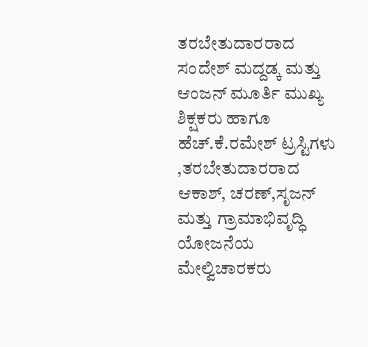ತರಬೇತುದಾರರಾದ ಸಂದೇಶ್ ಮದ್ದಡ್ಕ ಮತ್ತು ಆಂಜನ್ ಮೂರ್ತಿ ಮುಖ್ಯ ಶಿಕ್ಷಕರು ಹಾಗೂ‌ ಹೆಚ್.ಕೆ.ರಮೇಶ್ ಟ್ರಸ್ಟಿಗಳು ,ತರಬೇತುದಾರರಾದ ಆಕಾಶ್, ಚರಣ್,ಸೃಜನ್ ಮತ್ತು ಗ್ರಾಮಾಭಿವೃದ್ಧಿ ಯೋಜನೆಯ ಮೇಲ್ವಿಚಾರಕರು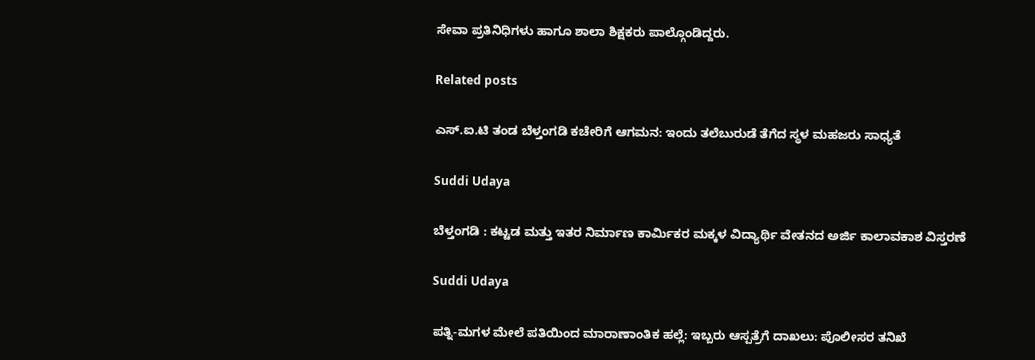ಸೇವಾ ಪ್ರತಿನಿಧಿಗಳು ಹಾಗೂ ಶಾಲಾ ಶಿಕ್ಷಕರು ಪಾಲ್ಗೊಂಡಿದ್ದರು.

Related posts

ಎಸ್.ಐ.ಟಿ ತಂಡ ಬೆಳ್ತಂಗಡಿ ಕಚೇರಿಗೆ ಆಗಮನ: ಇಂದು ತಲೆಬುರುಡೆ ತೆಗೆದ ಸ್ಥಳ ಮಹಜರು ಸಾಧ್ಯತೆ

Suddi Udaya

ಬೆಳ್ತಂಗಡಿ : ಕಟ್ಟಡ ಮತ್ತು ಇತರ ನಿರ್ಮಾಣ ಕಾರ್ಮಿಕರ ಮಕ್ಕಳ ವಿದ್ಯಾರ್ಥಿ ವೇತನದ ಅರ್ಜಿ ಕಾಲಾವಕಾಶ ವಿಸ್ತರಣೆ

Suddi Udaya

ಪತ್ನಿ-ಮಗಳ ಮೇಲೆ ಪತಿಯಿಂದ ಮಾರಾಣಾಂತಿಕ ಹಲ್ಲೆ: ಇಬ್ಬರು ಆಸ್ಪತ್ರೆಗೆ ದಾಖಲು: ಪೊಲೀಸರ ತನಿಖೆ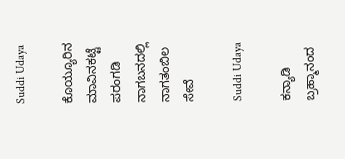Suddi Udaya

ಕೊಯ್ಯೂರಿನ ಮಾವಿನಕಟ್ಟೆ ಪರಂಗಡಿ ನಾಗಬನದಲ್ಲಿ ನಾಗತಂಬಿಲ ಸೇವೆ

Suddi Udaya

ಕನ್ಯಾಡಿ ಬ್ರಹ್ಮಾನಂದ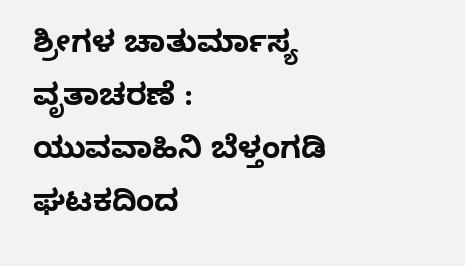ಶ್ರೀಗಳ ಚಾತುರ್ಮಾಸ್ಯ ವೃತಾಚರಣೆ : ಯುವವಾಹಿನಿ ಬೆಳ್ತಂಗಡಿ ಘಟಕದಿಂದ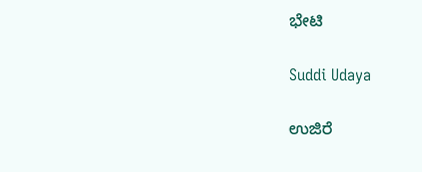ಭೇಟಿ

Suddi Udaya

ಉಜಿರೆ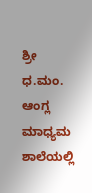ಶ್ರೀ ಧ.ಮಂ. ಆಂಗ್ಲ ಮಾಧ್ಯಮ ಶಾಲೆಯಲ್ಲಿ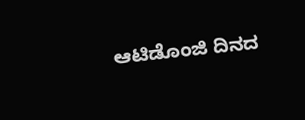ಆಟಿಡೊಂಜಿ ದಿನದ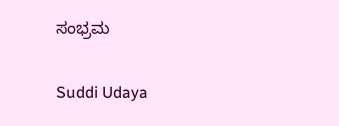ಸಂಭ್ರಮ

Suddi Udaya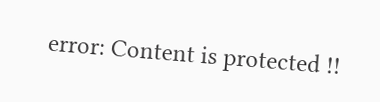error: Content is protected !!